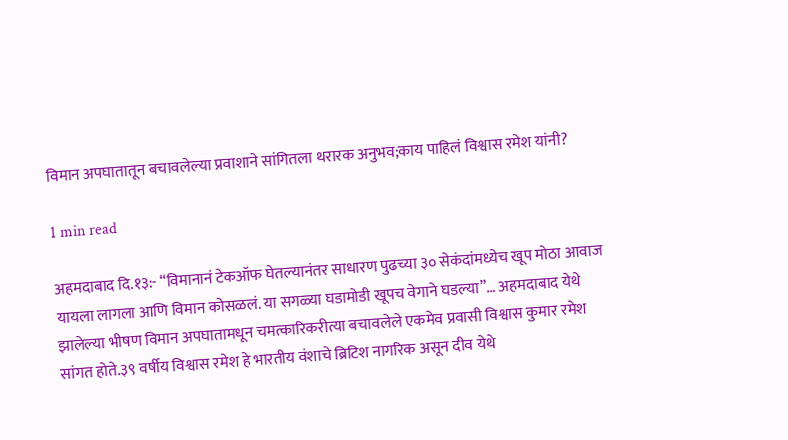विमान अपघातातून बचावलेल्या प्रवाशाने सांगितला थरारक अनुभव;काय पाहिलं विश्वास रमेश यांनी?

1 min read

अहमदाबाद दि.१३:- “विमानानं टेकऑफ घेतल्यानंतर साधारण पुढच्या ३० सेकंदांमध्येच खूप मोठा आवाज यायला लागला आणि विमान कोसळलं. या सगळ्या घडामोडी खूपच वेगाने घडल्या”… अहमदाबाद येथे झालेल्या भीषण विमान अपघातामधून चमत्कारिकरीत्या बचावलेले एकमेव प्रवासी विश्वास कुमार रमेश सांगत होते.३९ वर्षीय विश्वास रमेश हे भारतीय वंशाचे ब्रिटिश नागरिक असून दीव येथे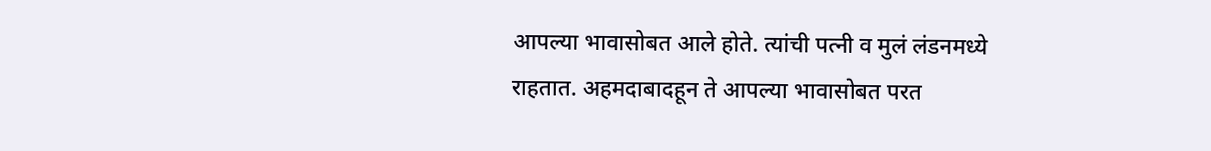आपल्या भावासोबत आले होते. त्यांची पत्नी व मुलं लंडनमध्ये राहतात. अहमदाबादहून ते आपल्या भावासोबत परत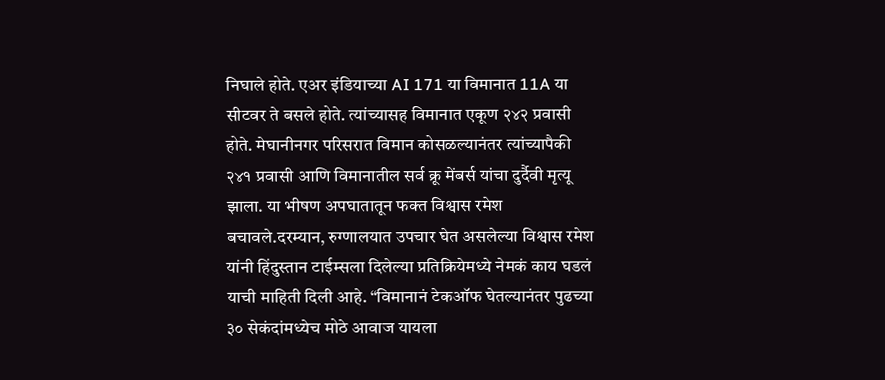निघाले होते. एअर इंडियाच्या AI 171 या विमानात 11A या सीटवर ते बसले होते. त्यांच्यासह विमानात एकूण २४२ प्रवासी होते. मेघानीनगर परिसरात विमान कोसळल्यानंतर त्यांच्यापैकी २४१ प्रवासी आणि विमानातील सर्व क्रू मेंबर्स यांचा दुर्दैवी मृत्यू झाला. या भीषण अपघातातून फक्त विश्वास रमेश बचावले.दरम्यान, रुग्णालयात उपचार घेत असलेल्या विश्वास रमेश यांनी हिंदुस्तान टाईम्सला दिलेल्या प्रतिक्रियेमध्ये नेमकं काय घडलं याची माहिती दिली आहे. “विमानानं टेकऑफ घेतल्यानंतर पुढच्या ३० सेकंदांमध्येच मोठे आवाज यायला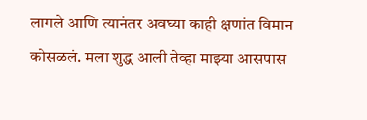लागले आणि त्यानंतर अवघ्या काही क्षणांत विमान कोसळलं. मला शुद्ध आली तेव्हा माझ्या आसपास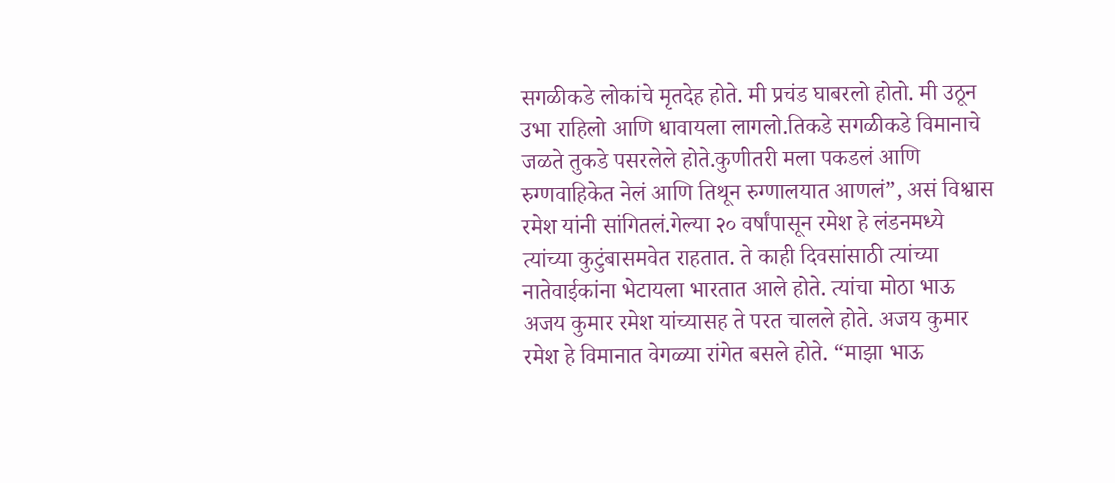सगळीकडे लोकांचे मृतदेह होते. मी प्रचंड घाबरलो होतो. मी उठून उभा राहिलो आणि धावायला लागलो.तिकडे सगळीकडे विमानाचे जळते तुकडे पसरलेले होते.कुणीतरी मला पकडलं आणि रुग्णवाहिकेत नेलं आणि तिथून रुग्णालयात आणलं”, असं विश्वास रमेश यांनी सांगितलं.गेल्या २० वर्षांपासून रमेश हे लंडनमध्ये त्यांच्या कुटुंबासमवेत राहतात. ते काही दिवसांसाठी त्यांच्या नातेवाईकांना भेटायला भारतात आले होते. त्यांचा मोठा भाऊ अजय कुमार रमेश यांच्यासह ते परत चालले होते. अजय कुमार रमेश हे विमानात वेगळ्या रांगेत बसले होते. “माझा भाऊ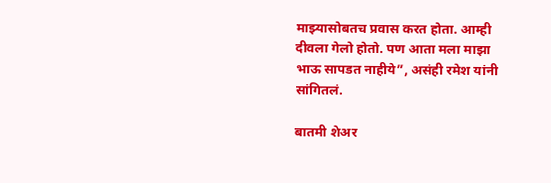माझ्यासोबतच प्रवास करत होता. आम्ही दीवला गेलो होतो. पण आता मला माझा भाऊ सापडत नाहीये”, असंही रमेश यांनी सांगितलं.

बातमी शेअर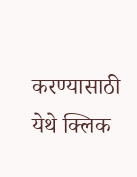करण्यासाठी येथे क्लिक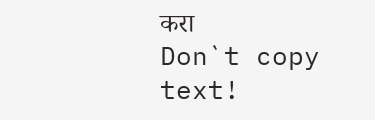करा
Don`t copy text!